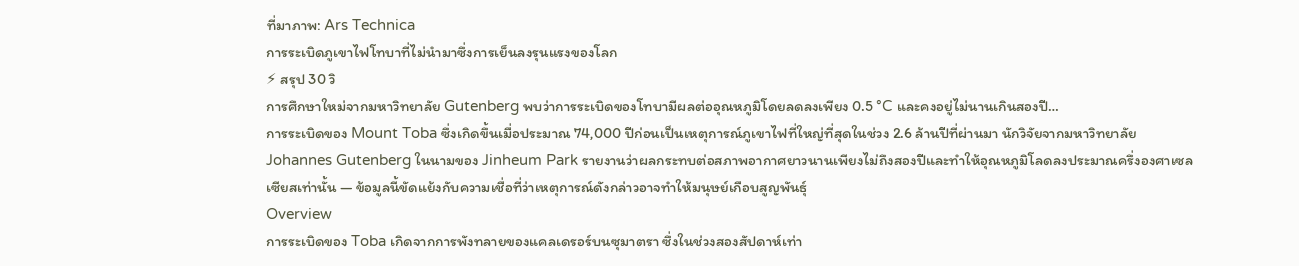ที่มาภาพ: Ars Technica
การระเบิดภูเขาไฟโทบาที่ไม่นำมาซึ่งการเย็นลงรุนแรงของโลก
⚡ สรุป 30 วิ
การศึกษาใหม่จากมหาวิทยาลัย Gutenberg พบว่าการระเบิดของโทบามีผลต่ออุณหภูมิโดยลดลงเพียง 0.5 °C และคงอยู่ไม่นานเกินสองปี…
การระเบิดของ Mount Toba ซึ่งเกิดขึ้นเมื่อประมาณ 74,000 ปีก่อนเป็นเหตุการณ์ภูเขาไฟที่ใหญ่ที่สุดในช่วง 2.6 ล้านปีที่ผ่านมา นักวิจัยจากมหาวิทยาลัย Johannes Gutenberg ในนามของ Jinheum Park รายงานว่าผลกระทบต่อสภาพอากาศยาวนานเพียงไม่ถึงสองปีและทำให้อุณหภูมิโลดลงประมาณครึ่งองศาเซลเซียสเท่านั้น — ข้อมูลนี้ขัดแย้งกับความเชื่อที่ว่าเหตุการณ์ดังกล่าวอาจทำให้มนุษย์เกือบสูญพันธุ์
Overview
การระเบิดของ Toba เกิดจากการพังทลายของแคลเดรอร์บนซุมาตรา ซึ่งในช่วงสองสัปดาห์เท่า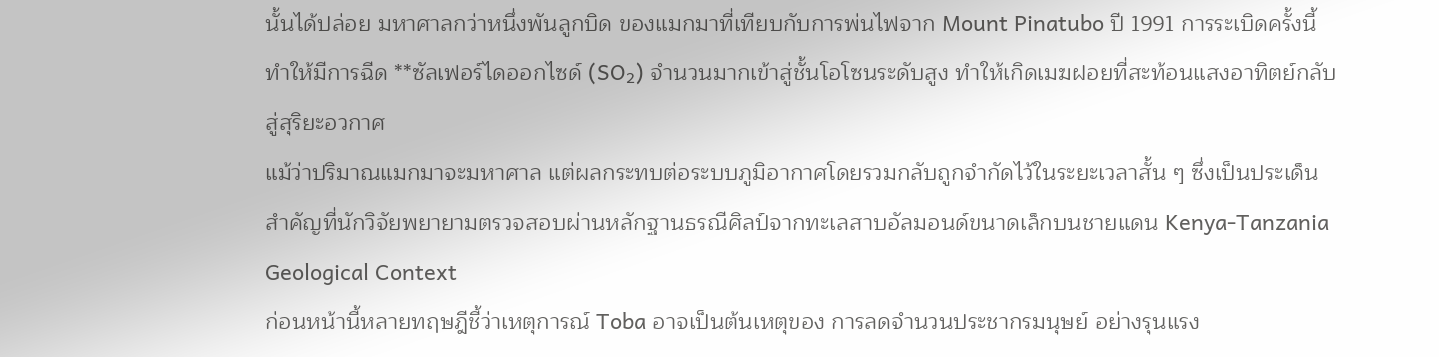นั้นได้ปล่อย มหาศาลกว่าหนึ่งพันลูกบิด ของแมกมาที่เทียบกับการพ่นไฟจาก Mount Pinatubo ปี 1991 การระเบิดครั้งนี้ทำให้มีการฉีด **ซัลเฟอร์ไดออกไซด์ (SO₂) จำนวนมากเข้าสู่ชั้นโอโซนระดับสูง ทำให้เกิดเมฆฝอยที่สะท้อนแสงอาทิตย์กลับสู่สุริยะอวกาศ
แม้ว่าปริมาณแมกมาจะมหาศาล แต่ผลกระทบต่อระบบภูมิอากาศโดยรวมกลับถูกจำกัดไว้ในระยะเวลาสั้น ๆ ซึ่งเป็นประเด็นสำคัญที่นักวิจัยพยายามตรวจสอบผ่านหลักฐานธรณีศิลป์จากทะเลสาบอัลมอนด์ขนาดเล็กบนชายแดน Kenya‑Tanzania
Geological Context
ก่อนหน้านี้หลายทฤษฎีชี้ว่าเหตุการณ์ Toba อาจเป็นต้นเหตุของ การลดจำนวนประชากรมนุษย์ อย่างรุนแรง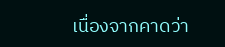เนื่องจากคาดว่า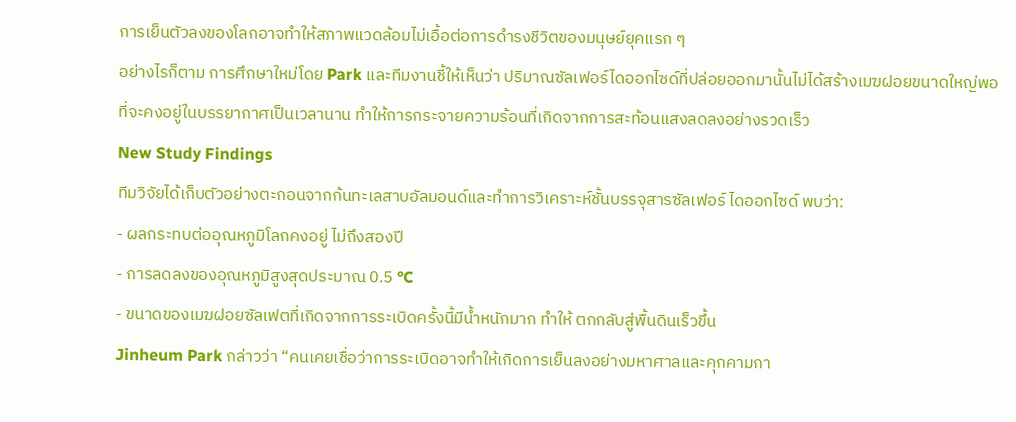การเย็นตัวลงของโลกอาจทำให้สภาพแวดล้อมไม่เอื้อต่อการดำรงชีวิตของมนุษย์ยุคแรก ๆ
อย่างไรก็ตาม การศึกษาใหม่โดย Park และทีมงานชี้ให้เห็นว่า ปริมาณซัลเฟอร์ไดออกไซด์ที่ปล่อยออกมานั้นไม่ได้สร้างเมฆฝอยขนาดใหญ่พอที่จะคงอยู่ในบรรยากาศเป็นเวลานาน ทำให้การกระจายความร้อนที่เกิดจากการสะท้อนแสงลดลงอย่างรวดเร็ว
New Study Findings
ทีมวิจัยได้เก็บตัวอย่างตะกอนจากก้นทะเลสาบอัลมอนด์และทำการวิเคราะห์ชั้นบรรจุสารซัลเฟอร์ ไดออกไซด์ พบว่า:
- ผลกระทบต่ออุณหภูมิโลกคงอยู่ ไม่ถึงสองปี
- การลดลงของอุณหภูมิสูงสุดประมาณ 0.5 °C
- ขนาดของเมฆฝอยซัลเฟตที่เกิดจากการระเบิดครั้งนี้มีน้ำหนักมาก ทำให้ ตกกลับสู่พื้นดินเร็วขึ้น
Jinheum Park กล่าวว่า “คนเคยเชื่อว่าการระเบิดอาจทำให้เกิดการเย็นลงอย่างมหาศาลและคุกคามกา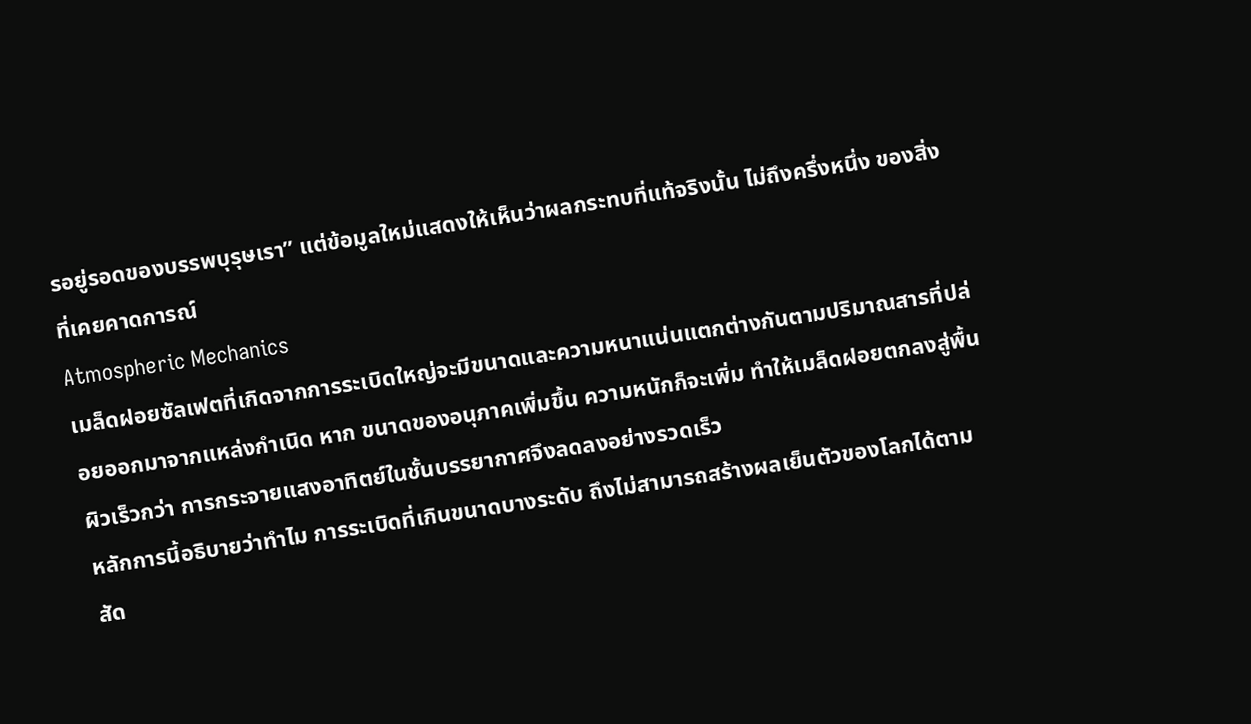รอยู่รอดของบรรพบุรุษเรา” แต่ข้อมูลใหม่แสดงให้เห็นว่าผลกระทบที่แท้จริงนั้น ไม่ถึงครึ่งหนึ่ง ของสิ่งที่เคยคาดการณ์
Atmospheric Mechanics
เมล็ดฝอยซัลเฟตที่เกิดจากการระเบิดใหญ่จะมีขนาดและความหนาแน่นแตกต่างกันตามปริมาณสารที่ปล่อยออกมาจากแหล่งกำเนิด หาก ขนาดของอนุภาคเพิ่มขึ้น ความหนักก็จะเพิ่ม ทำให้เมล็ดฝอยตกลงสู่พื้นผิวเร็วกว่า การกระจายแสงอาทิตย์ในชั้นบรรยากาศจึงลดลงอย่างรวดเร็ว
หลักการนี้อธิบายว่าทำไม การระเบิดที่เกินขนาดบางระดับ ถึงไม่สามารถสร้างผลเย็นตัวของโลกได้ตามสัด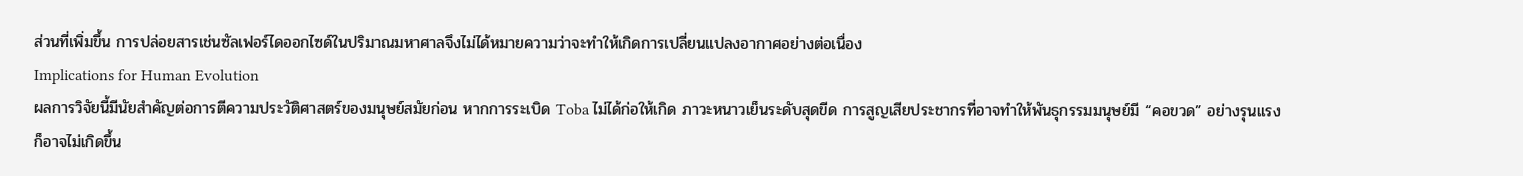ส่วนที่เพิ่มขึ้น การปล่อยสารเช่นซัลเฟอร์ไดออกไซด์ในปริมาณมหาศาลจึงไม่ได้หมายความว่าจะทำให้เกิดการเปลี่ยนแปลงอากาศอย่างต่อเนื่อง
Implications for Human Evolution
ผลการวิจัยนี้มีนัยสำคัญต่อการตีความประวัติศาสตร์ของมนุษย์สมัยก่อน หากการระเบิด Toba ไม่ได้ก่อให้เกิด ภาวะหนาวเย็นระดับสุดขีด การสูญเสียประชากรที่อาจทำให้พันธุกรรมมนุษย์มี “คอขวด” อย่างรุนแรงก็อาจไม่เกิดขึ้น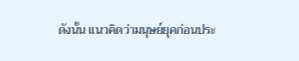ดังนั้น แนวคิดว่ามนุษย์ยุคก่อนประ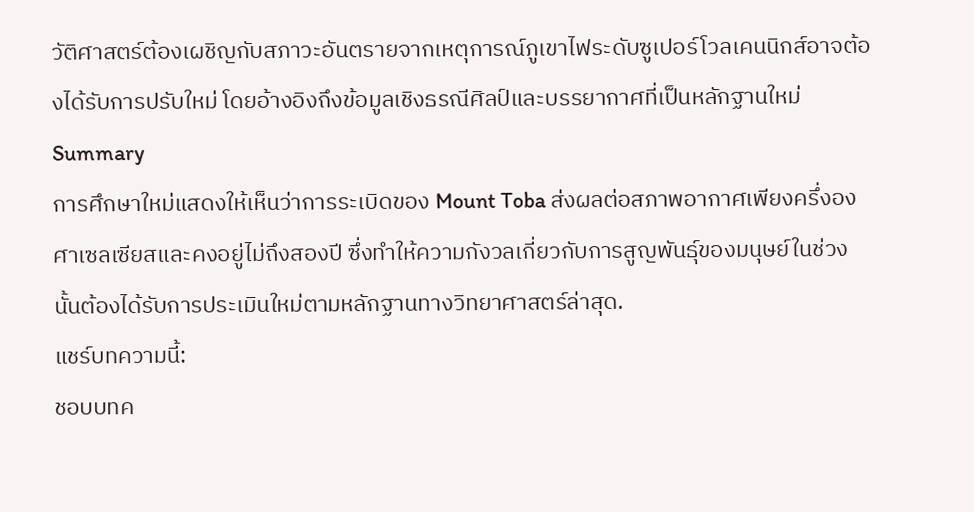วัติศาสตร์ต้องเผชิญกับสภาวะอันตรายจากเหตุการณ์ภูเขาไฟระดับซูเปอร์โวลเคนนิกส์อาจต้องได้รับการปรับใหม่ โดยอ้างอิงถึงข้อมูลเชิงธรณีศิลป์และบรรยากาศที่เป็นหลักฐานใหม่
Summary
การศึกษาใหม่แสดงให้เห็นว่าการระเบิดของ Mount Toba ส่งผลต่อสภาพอากาศเพียงครึ่งองศาเซลเซียสและคงอยู่ไม่ถึงสองปี ซึ่งทำให้ความกังวลเกี่ยวกับการสูญพันธุ์ของมนุษย์ในช่วงนั้นต้องได้รับการประเมินใหม่ตามหลักฐานทางวิทยาศาสตร์ล่าสุด.
แชร์บทความนี้:
ชอบบทค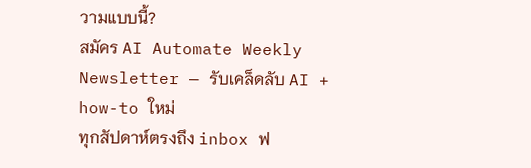วามแบบนี้?
สมัคร AI Automate Weekly Newsletter — รับเคล็ดลับ AI + how-to ใหม่
ทุกสัปดาห์ตรงถึง inbox ฟ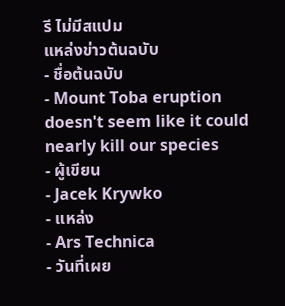รี ไม่มีสแปม
แหล่งข่าวต้นฉบับ
- ชื่อต้นฉบับ
- Mount Toba eruption doesn't seem like it could nearly kill our species
- ผู้เขียน
- Jacek Krywko
- แหล่ง
- Ars Technica
- วันที่เผย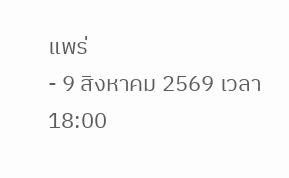แพร่
- 9 สิงหาคม 2569 เวลา 18:00